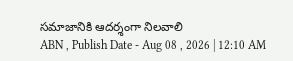సమాజానికి ఆదర్శంగా నిలవాలి
ABN , Publish Date - Aug 08 , 2026 | 12:10 AM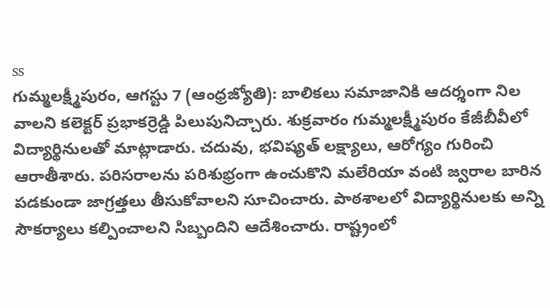ss
గుమ్మలక్ష్మీపురం, ఆగస్టు 7 (ఆంధ్రజ్యోతి): బాలికలు సమాజానికి ఆదర్శంగా నిల వాలని కలెక్టర్ ప్రభాకర్రెడ్డి పిలుపునిచ్చారు. శుక్రవారం గుమ్మలక్ష్మీపురం కేజీబీవీలో విద్యార్థినులతో మాట్లాడారు. చదువు, భవిష్యత్ లక్ష్యాలు, ఆరోగ్యం గురించి ఆరాతీశారు. పరిసరాలను పరిశుభ్రంగా ఉంచుకొని మలేరియా వంటి జ్వరాల బారిన పడకుండా జాగ్రత్తలు తీసుకోవాలని సూచించారు. పాఠశాలలో విద్యార్థినులకు అన్ని సౌకర్యాలు కల్పించాలని సిబ్బందిని ఆదేశించారు. రాష్ట్రంలో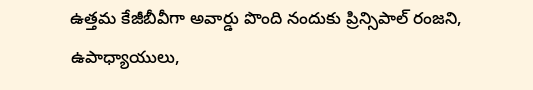ఉత్తమ కేజీబీవీగా అవార్డు పొంది నందుకు ప్రిన్సిపాల్ రంజని, ఉపాధ్యాయులు,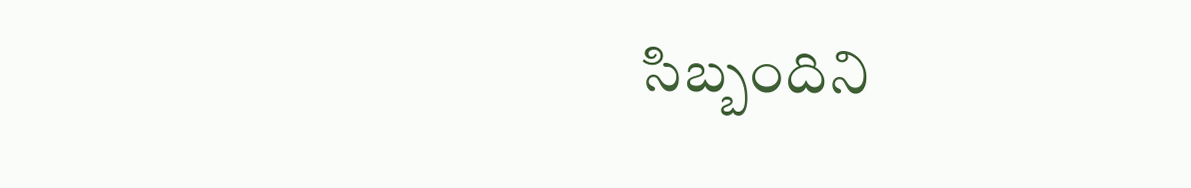సిబ్బందిని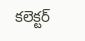కలెక్టర్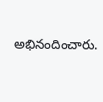అభినందించారు.